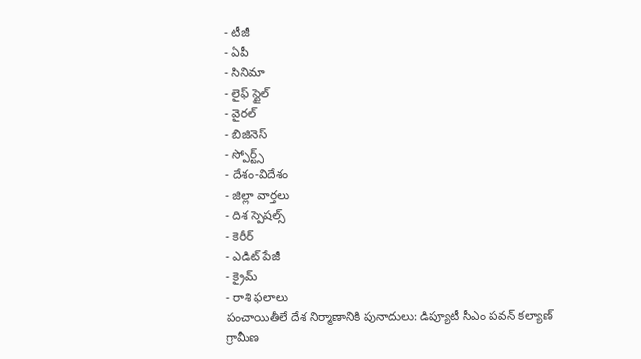- టీజీ
- ఏపీ
- సినిమా
- లైఫ్ స్టైల్
- వైరల్
- బిజినెస్
- స్పోర్ట్స్
- దేశం-విదేశం
- జిల్లా వార్తలు
- దిశ స్పెషల్స్
- కెరీర్
- ఎడిట్ పేజీ
- క్రైమ్
- రాశి ఫలాలు
పంచాయితీలే దేశ నిర్మాణానికి పునాదులు: డిప్యూటీ సీఎం పవన్ కల్యాణ్
గ్రామీణ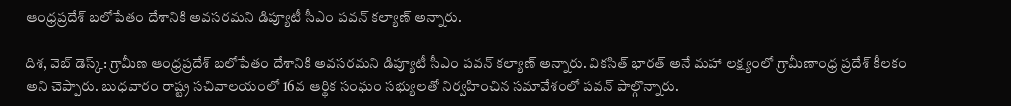ఆంధ్రప్రదేశ్ బలోపేతం దేశానికి అవసరమని డిప్యూటీ సీఎం పవన్ కల్యాణ్ అన్నారు.

దిశ, వెబ్ డెస్క్: గ్రామీణ ఆంధ్రప్రదేశ్ బలోపేతం దేశానికి అవసరమని డిప్యూటీ సీఎం పవన్ కల్యాణ్ అన్నారు. వికసిత్ భారత్ అనే మహా లక్ష్యంలో గ్రామీణాంధ్ర ప్రదేశ్ కీలకం అని చెప్పారు. బుధవారం రాష్ట్ర సచివాలయంలో 16వ ఆర్థిక సంఘం సభ్యులతో నిర్వహించిన సమావేశంలో పవన్ పాల్గొన్నారు.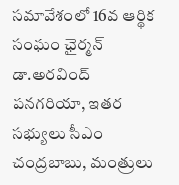సమావేశంలో 16వ ఆర్థిక సంఘం ఛైర్మన్ డా.అరవింద్ పనగరియా, ఇతర సభ్యులు సీఎం చంద్రబాబు, మంత్రులు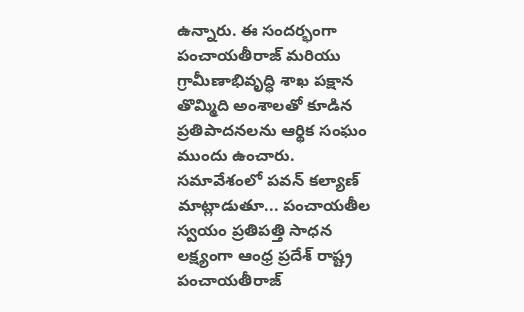ఉన్నారు. ఈ సందర్భంగా పంచాయతీరాజ్ మరియు గ్రామీణాభివృద్ధి శాఖ పక్షాన తొమ్మిది అంశాలతో కూడిన ప్రతిపాదనలను ఆర్థిక సంఘం ముందు ఉంచారు.
సమావేశంలో పవన్ కల్యాణ్ మాట్లాడుతూ... పంచాయతీల స్వయం ప్రతిపత్తి సాధన లక్ష్యంగా ఆంధ్ర ప్రదేశ్ రాష్ట్ర పంచాయతీరాజ్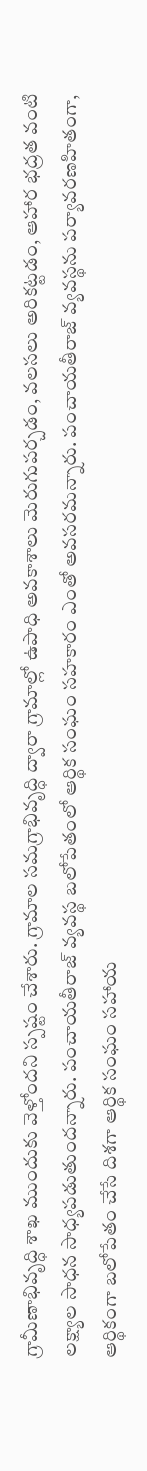గ్రామీణాభివృద్ధి శాఖ ముందుకు వెళ్తోందని స్పష్టం చేశారు. గ్రామాల సమగ్రాభివృద్ధి ద్వారా గ్రామాల్లో ఉపాధి అవకాశాలు మెరుగుపర్చడం, వలసలు అరికట్టడం, ఆహార భద్రత వంటి లక్ష్యాల సాధన సాధ్యపడుతుందన్నారు. పంచాయతీరాజ్ వ్యవస్థ బలోపేతంలో ఆర్థిక సంఘం సహకారం ఎంతో అవసరమన్నారు. పంచాయతీరాజ్ వ్యవస్థను పర్యావరణహితంగా, ఆర్థికంగా బలోపేతం చేసే దిశగా ఆర్థిక సంఘం సహాయ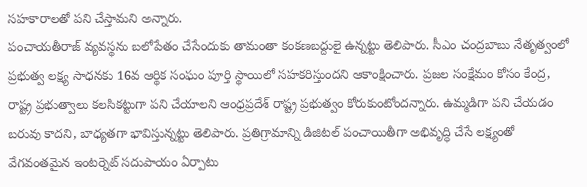సహకారాలతో పని చేస్తామని అన్నారు.
పంచాయతీరాజ్ వ్యవస్థను బలోపేతం చేసేందుకు తామంతా కంకణబద్దులై ఉన్నట్టు తెలిపారు. సీఎం చంద్రబాబు నేతృత్వంలో ప్రభుత్వ లక్ష్య సాధనకు 16వ ఆర్థిక సంఘం పూర్తి స్థాయిలో సహకరిస్తుందని ఆకాంక్షించారు. ప్రజల సంక్షేమం కోసం కేంద్ర, రాష్ట్ర ప్రభుత్వాలు కలసికట్టుగా పని చేయాలని ఆంధ్రప్రదేశ్ రాష్ట్ర ప్రభుత్వం కోరుకుంటోందన్నారు. ఉమ్మడిగా పని చేయడం బరువు కాదని, బాధ్యతగా భావిస్తున్నట్టు తెలిపారు. ప్రతిగ్రామాన్ని డిజిటల్ పంచాయితీగా అభివృద్ధి చేసే లక్ష్యంతో వేగవంతమైన ఇంటర్నెట్ సదుపాయం ఏర్పాటు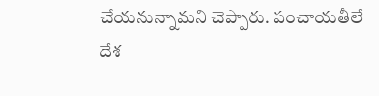చేయనున్నామని చెప్పారు. పంచాయతీలే దేశ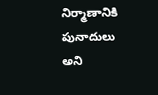నిర్మాణానికి పునాదులు అని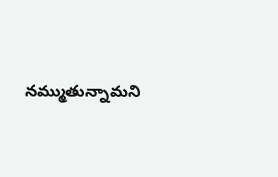నమ్ముతున్నామని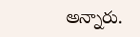అన్నారు.